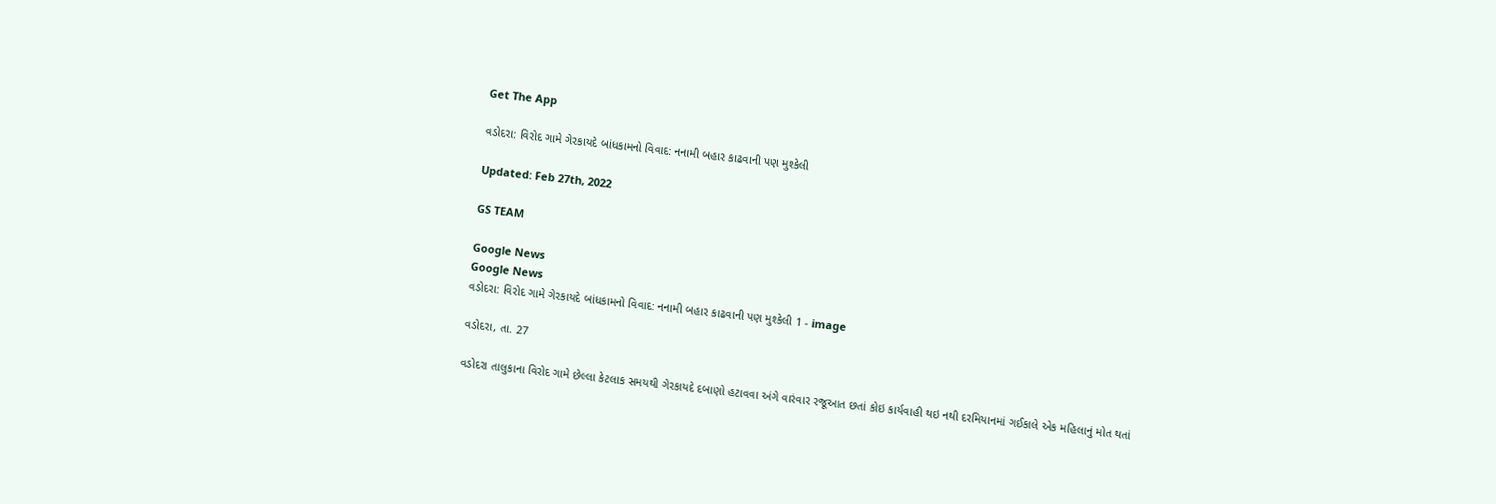Get The App

વડોદરા: વિરોદ ગામે ગેરકાયદે બાંધકામનો વિવાદ: નનામી બહાર કાઢવાની પણ મુશ્કેલી

Updated: Feb 27th, 2022

GS TEAM

Google News
Google News
વડોદરા: વિરોદ ગામે ગેરકાયદે બાંધકામનો વિવાદ: નનામી બહાર કાઢવાની પણ મુશ્કેલી 1 - image

વડોદરા, તા. 27

વડોદરા તાલુકાના વિરોદ ગામે છેલ્લા કેટલાક સમયથી ગેરકાયદે દબાણો હટાવવા અંગે વારંવાર રજૂઆત છતાં કોઇ કાર્યવાહી થઇ નથી દરમિયાનમાં ગઈકાલે એક મહિલાનું મોત થતાં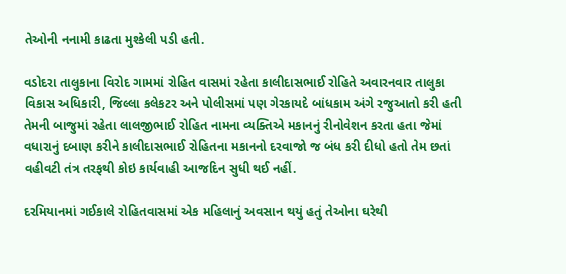તેઓની નનામી કાઢતા મુશ્કેલી પડી હતી.

વડોદરા તાલુકાના વિરોદ ગામમાં રોહિત વાસમાં રહેતા કાલીદાસભાઈ રોહિતે અવારનવાર તાલુકા વિકાસ અધિકારી, જિલ્લા કલેકટર અને પોલીસમાં પણ ગેરકાયદે બાંધકામ અંગે રજુઆતો કરી હતી તેમની બાજુમાં રહેતા લાલજીભાઈ રોહિત નામના વ્યક્તિએ મકાનનું રીનોવેશન કરતા હતા જેમાં વધારાનું દબાણ કરીને કાલીદાસભાઈ રોહિતના મકાનનો દરવાજો જ બંધ કરી દીધો હતો તેમ છતાં વહીવટી તંત્ર તરફથી કોઇ કાર્યવાહી આજદિન સુધી થઈ નહીં.

દરમિયાનમાં ગઈકાલે રોહિતવાસમાં એક મહિલાનું અવસાન થયું હતું તેઓના ઘરેથી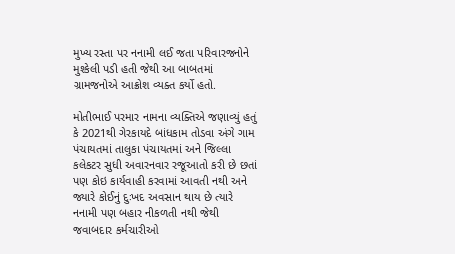મુખ્ય રસ્તા પર નનામી લઈ જતા પરિવારજનોને મુશ્કેલી પડી હતી જેથી આ બાબતમાં ગ્રામજનોએ આક્રોશ વ્યક્ત કર્યો હતો.

મોતીભાઈ પરમાર નામના વ્યક્તિએ જણાવ્યું હતું કે 2021થી ગેરકાયદે બાંધકામ તોડવા અંગે ગામ પંચાયતમાં તાલુકા પંચાયતમાં અને જિલ્લા કલેકટર સુધી અવારનવાર રજૂઆતો કરી છે છતાં પણ કોઇ કાર્યવાહી કરવામાં આવતી નથી અને જ્યારે કોઈનું દુઃખદ અવસાન થાય છે ત્યારે નનામી પણ બહાર નીકળતી નથી જેથી જવાબદાર કર્મચારીઓ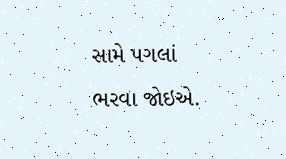સામે પગલાં ભરવા જોઇએ.